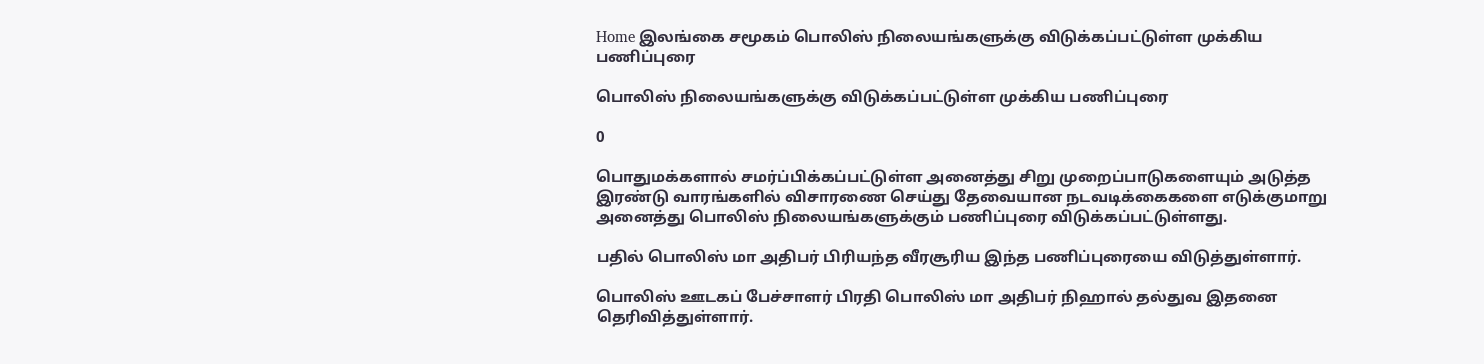Home இலங்கை சமூகம் பொலிஸ் நிலையங்களுக்கு விடுக்கப்பட்டுள்ள முக்கிய பணிப்புரை

பொலிஸ் நிலையங்களுக்கு விடுக்கப்பட்டுள்ள முக்கிய பணிப்புரை

0

பொதுமக்களால் சமர்ப்பிக்கப்பட்டுள்ள அனைத்து சிறு முறைப்பாடுகளையும் அடுத்த இரண்டு வாரங்களில் விசாரணை செய்து தேவையான நடவடிக்கைகளை எடுக்குமாறு அனைத்து பொலிஸ் நிலையங்களுக்கும் பணிப்புரை விடுக்கப்பட்டுள்ளது.

பதில் பொலிஸ் மா அதிபர் பிரியந்த வீரசூரிய இந்த பணிப்புரையை விடுத்துள்ளார்.

பொலிஸ் ஊடகப் பேச்சாளர் பிரதி பொலிஸ் மா அதிபர் நிஹால் தல்துவ இதனை தெரிவித்துள்ளார்.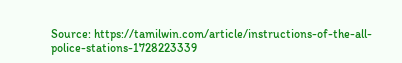Source: https://tamilwin.com/article/instructions-of-the-all-police-stations-1728223339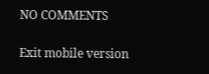NO COMMENTS

Exit mobile version